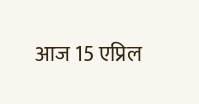आज 15 एप्रिल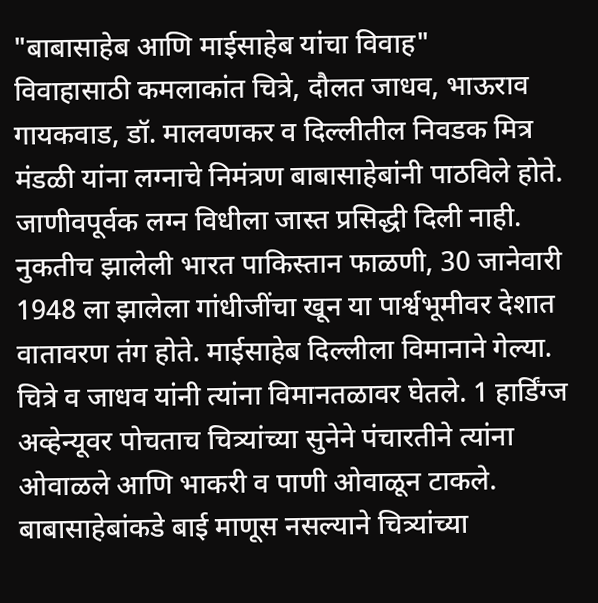"बाबासाहेब आणि माईसाहेब यांचा विवाह"
विवाहासाठी कमलाकांत चित्रे, दौलत जाधव, भाऊराव गायकवाड, डॉ. मालवणकर व दिल्लीतील निवडक मित्र मंडळी यांना लग्नाचे निमंत्रण बाबासाहेबांनी पाठविले होते. जाणीवपूर्वक लग्न विधीला जास्त प्रसिद्धी दिली नाही. नुकतीच झालेली भारत पाकिस्तान फाळणी, 30 जानेवारी 1948 ला झालेला गांधीजींचा खून या पार्श्वभूमीवर देशात वातावरण तंग होते. माईसाहेब दिल्लीला विमानाने गेल्या. चित्रे व जाधव यांनी त्यांना विमानतळावर घेतले. 1 हार्डिंग्ज अव्हेन्यूवर पोचताच चित्र्यांच्या सुनेने पंचारतीने त्यांना ओवाळले आणि भाकरी व पाणी ओवाळून टाकले. बाबासाहेबांकडे बाई माणूस नसल्याने चित्र्यांच्या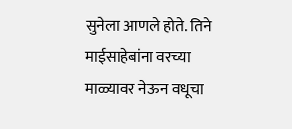सुनेला आणले होते. तिने माईसाहेबांना वरच्या माळ्यावर नेऊन वधूचा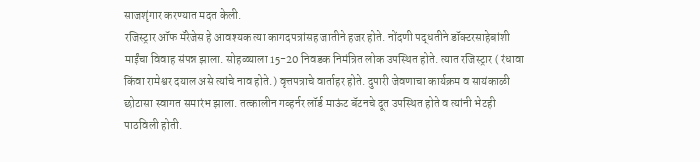साजशृंगार करण्यात मदत केली.
रजिस्ट्रार ऑफ मॅरेजेस हे आवश्यक त्या कागदपत्रांसह जातीने हजर होते. नोंदणी पद्धतीने डॉक्टरसाहेबांशी माईंचा विवाह संपन्न झाला. सोहळ्याला 15-20 निवडक निमंत्रित लोक उपस्थित होते. त्यात रजिस्ट्रार ( रंधावा किंवा रामेश्वर दयाल असे त्यांचे नाव होते.) वृत्तपत्राचे वार्ताहर होते. दुपारी जेवणाचा कार्यक्रम व सायंकाळी छोटासा स्वागत समारंभ झाला. तत्कालीन गव्हर्नर लॉर्ड माऊंट बॅटनचे दूत उपस्थित होते व त्यांनी भेटही पाठविली होती.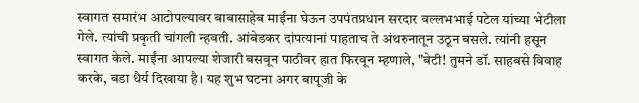स्वागत समारंभ आटोपल्यावर बाबासाहेब माईंना घेऊन उपपंतप्रधान सरदार वल्लभभाई पटेल यांच्या भेटीला गेले. त्यांची प्रकृती चांगली न्हवती. आंबेडकर दांपत्यानां पाहताच ते अंथरुनातून उठून बसले. त्यांनी हसून स्वागत केले. माईंना आपल्या शेजारी बसवून पाठीवर हात फिरवून म्हणाले, "बेटी! तुमने डॉ. साहबसे विवाह करके, बडा धैर्य दिखाया है। यह शुभ घटना अगर बापूजी के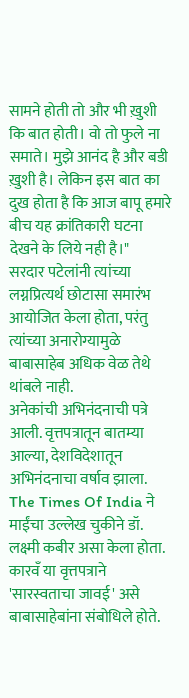सामने होती तो और भी ख़ुशी कि बात होती। वो तो फुले ना समाते। मुझे आनंद है और बडी ख़ुशी है। लेकिन इस बात का दुख होता है कि आज बापू हमारे बीच यह क्रांतिकारी घटना देखने के लिये नही है।"
सरदार पटेलांनी त्यांच्या लग्नप्रित्यर्थ छोटासा समारंभ आयोजित केला होता, परंतु त्यांच्या अनारोग्यामुळे बाबासाहेब अधिक वेळ तेथे थांबले नाही.
अनेकांची अभिनंदनाची पत्रे आली. वृत्तपत्रातून बातम्या आल्या, देशविदेशातून अभिनंदनाचा वर्षाव झाला. The Times Of India ने माईंचा उल्लेख चुकीने डॉ. लक्ष्मी कबीर असा केला होता. कारवँ या वृत्तपत्राने 'सारस्वताचा जावई' असे बाबासाहेबांना संबोधिले होते.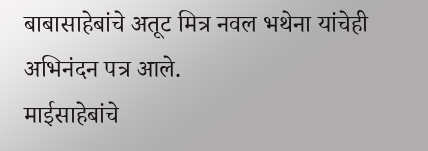बाबासाहेबांचे अतूट मित्र नवल भथेना यांचेही अभिनंदन पत्र आले.
माईसाहेबांचे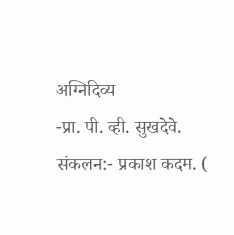अग्निदिव्य
-प्रा. पी. व्ही. सुखदेवे.
संकलन:- प्रकाश कदम. (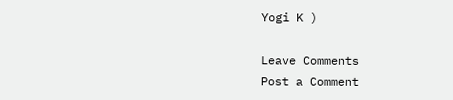Yogi K )

Leave Comments
Post a Comment